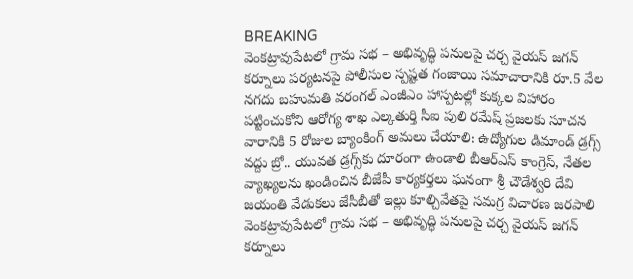BREAKING
వెంకట్రావుపేటలో గ్రామ సభ – అభివృద్ధి పనులపై చర్చ వైయస్ జగన్ కర్నూలు పర్యటనపై పోలీసుల స్పష్టత గంజాయి సమాచారానికి రూ.5 వేల నగదు బహుమతి వరంగల్ ఎంజీఎం హాస్పటల్లో కుక్కల విహారం పట్టించుకోని ఆరోగ్య శాఖ ఎల్కతుర్తి సీఐ పులి రమేష్ ప్రజలకు సూచన వారానికి 5 రోజుల బ్యాంకింగ్ అమలు చేయాలి: ఉద్యోగుల డిమాండ్ డ్రగ్స్ వద్దు బ్రో.. యువత డ్రగ్స్‌కు దూరంగా ఉండాలి బీఆర్ఎస్ కాంగ్రెస్, నేతల వ్యాఖ్యలను ఖండించిన బీజేపీ కార్యకర్తలు ఘనంగా శ్రీ చౌడేశ్వరి దేవి జయంతి వేడుకలు జేసీబీతో ఇల్లు కూల్చివేతపై సమగ్ర విచారణ జరపాలి వెంకట్రావుపేటలో గ్రామ సభ – అభివృద్ధి పనులపై చర్చ వైయస్ జగన్ కర్నూలు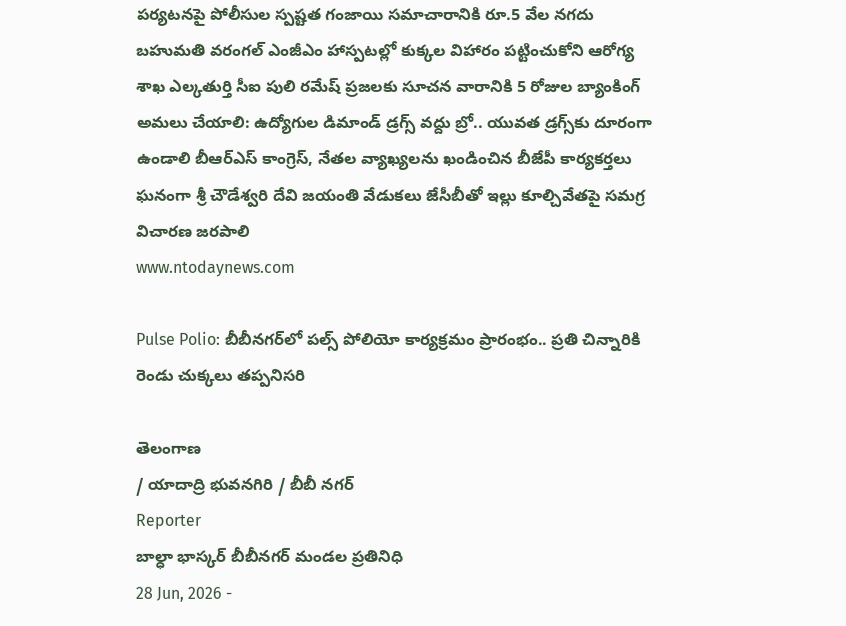పర్యటనపై పోలీసుల స్పష్టత గంజాయి సమాచారానికి రూ.5 వేల నగదు బహుమతి వరంగల్ ఎంజీఎం హాస్పటల్లో కుక్కల విహారం పట్టించుకోని ఆరోగ్య శాఖ ఎల్కతుర్తి సీఐ పులి రమేష్ ప్రజలకు సూచన వారానికి 5 రోజుల బ్యాంకింగ్ అమలు చేయాలి: ఉద్యోగుల డిమాండ్ డ్రగ్స్ వద్దు బ్రో.. యువత డ్రగ్స్‌కు దూరంగా ఉండాలి బీఆర్ఎస్ కాంగ్రెస్, నేతల వ్యాఖ్యలను ఖండించిన బీజేపీ కార్యకర్తలు ఘనంగా శ్రీ చౌడేశ్వరి దేవి జయంతి వేడుకలు జేసీబీతో ఇల్లు కూల్చివేతపై సమగ్ర విచారణ జరపాలి
www.ntodaynews.com

Pulse Polio: బీబీనగర్‌లో పల్స్ పోలియో కార్యక్రమం ప్రారంభం.. ప్రతి చిన్నారికి రెండు చుక్కలు తప్పనిసరి

తెలంగాణ
/ యాదాద్రి భువనగిరి / బీబీ నగర్
Reporter
బాల్ధా భాస్కర్ బీబీనగర్ మండల ప్రతినిధి
28 Jun, 2026 -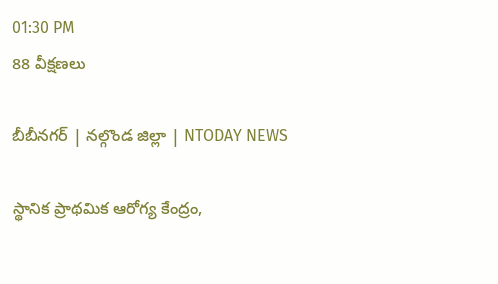01:30 PM
88 వీక్షణలు

బీబీనగర్ | నల్గొండ జిల్లా | NTODAY NEWS

స్థానిక ప్రాథమిక ఆరోగ్య కేంద్రం,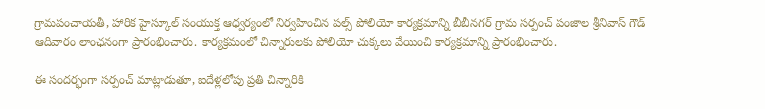గ్రామపంచాయతీ, హారిక హైస్కూల్ సంయుక్త ఆధ్వర్యంలో నిర్వహించిన పల్స్ పోలియో కార్యక్రమాన్ని బీబీనగర్ గ్రామ సర్పంచ్ పంజాల శ్రీనివాస్ గౌడ్ ఆదివారం లాంఛనంగా ప్రారంభించారు. కార్యక్రమంలో చిన్నారులకు పోలియో చుక్కలు వేయించి కార్యక్రమాన్ని ప్రారంభించారు.

ఈ సందర్భంగా సర్పంచ్ మాట్లాడుతూ, ఐదేళ్లలోపు ప్రతి చిన్నారికి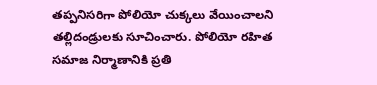తప్పనిసరిగా పోలియో చుక్కలు వేయించాలని తల్లిదండ్రులకు సూచించారు. పోలియో రహిత సమాజ నిర్మాణానికి ప్రతి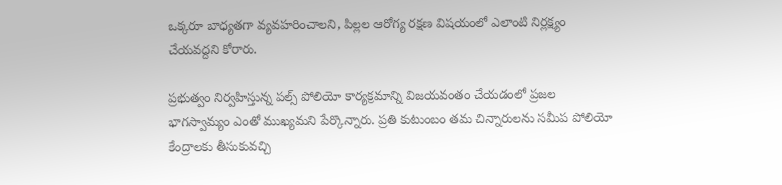ఒక్కరూ బాధ్యతగా వ్యవహరించాలని, పిల్లల ఆరోగ్య రక్షణ విషయంలో ఎలాంటి నిర్లక్ష్యం చేయవద్దని కోరారు.

ప్రభుత్వం నిర్వహిస్తున్న పల్స్ పోలియో కార్యక్రమాన్ని విజయవంతం చేయడంలో ప్రజల భాగస్వామ్యం ఎంతో ముఖ్యమని పేర్కొన్నారు. ప్రతి కుటుంబం తమ చిన్నారులను సమీప పోలియో కేంద్రాలకు తీసుకువచ్చి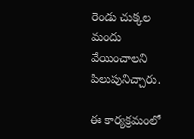రెండు చుక్కల మందు వేయించాలని పిలుపునిచ్చారు.

ఈ కార్యక్రమంలో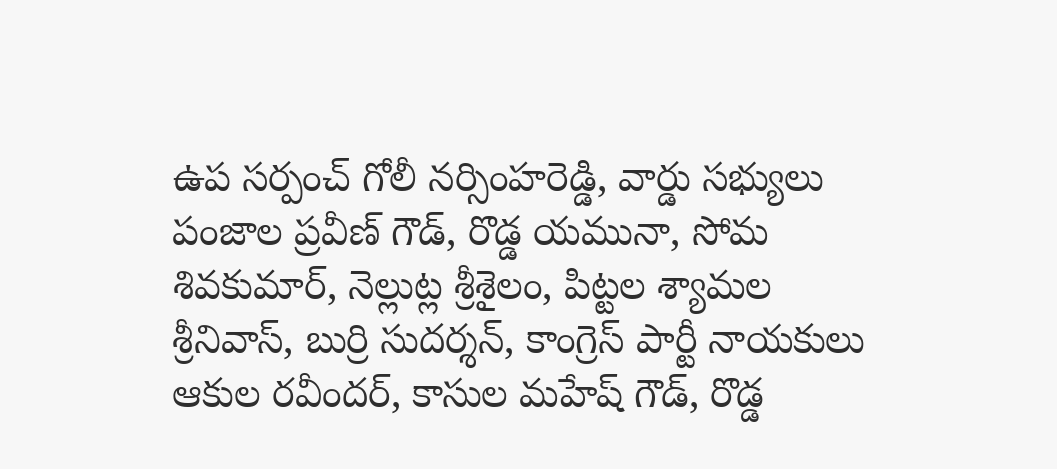ఉప సర్పంచ్ గోలీ నర్సింహరెడ్డి, వార్డు సభ్యులు పంజాల ప్రవీణ్ గౌడ్, రొడ్డ యమునా, సోమ శివకుమార్, నెల్లుట్ల శ్రీశైలం, పిట్టల శ్యామల శ్రీనివాస్, బుర్రి సుదర్శన్, కాంగ్రెస్ పార్టీ నాయకులు ఆకుల రవీందర్, కాసుల మహేష్ గౌడ్, రొడ్డ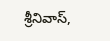శ్రీనివాస్,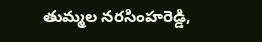తుమ్మల నరసింహరెడ్డి,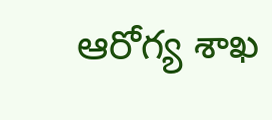ఆరోగ్య శాఖ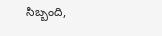సిబ్బంది,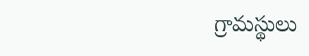గ్రామస్థులు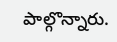పాల్గొన్నారు.